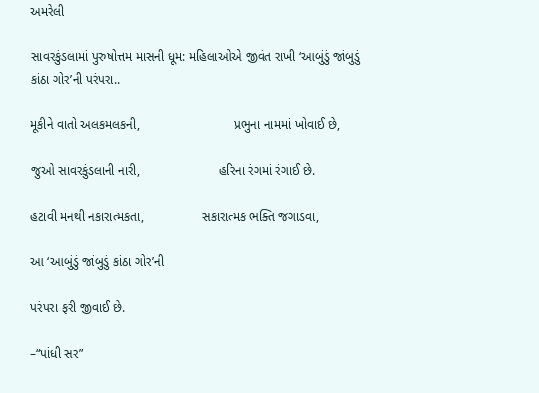અમરેલી

સાવરકુંડલામાં પુરુષોત્તમ માસની ધૂમ: મહિલાઓએ જીવંત રાખી ‘આબુંડું જાંબુડું કાંઠા ગોર’ની પરંપરા..

મૂકીને વાતો અલકમલકની,                          પ્રભુના નામમાં ખોવાઈ છે,

જુઓ સાવરકુંડલાની નારી,                      હરિના રંગમાં રંગાઈ છે.

હટાવી મનથી નકારાત્મકતા,                સકારાત્મક ભક્તિ જગાડવા,

આ ‘આબુંડું જાંબુડું કાંઠા ગોર’ની

પરંપરા ફરી જીવાઈ છે.

–“પાંધી સર”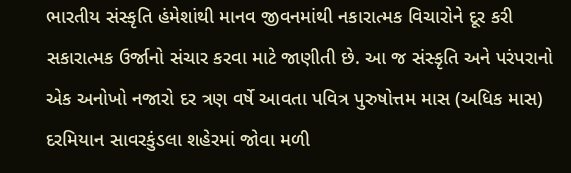ભારતીય સંસ્કૃતિ હંમેશાંથી માનવ જીવનમાંથી નકારાત્મક વિચારોને દૂર કરી સકારાત્મક ઉર્જાનો સંચાર કરવા માટે જાણીતી છે. આ જ સંસ્કૃતિ અને પરંપરાનો એક અનોખો નજારો દર ત્રણ વર્ષે આવતા પવિત્ર પુરુષોત્તમ માસ (અધિક માસ) દરમિયાન સાવરકુંડલા શહેરમાં જોવા મળી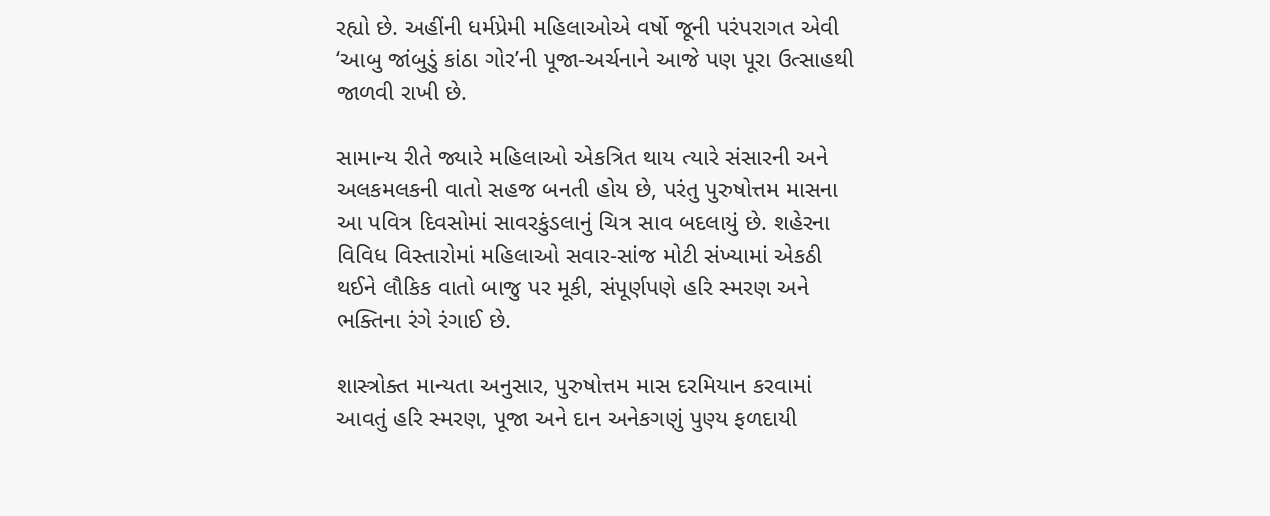રહ્યો છે. અહીંની ધર્મપ્રેમી મહિલાઓએ વર્ષો જૂની પરંપરાગત એવી ‘આબુ જાંબુડું કાંઠા ગોર’ની પૂજા-અર્ચનાને આજે પણ પૂરા ઉત્સાહથી જાળવી રાખી છે.

સામાન્ય રીતે જ્યારે મહિલાઓ એકત્રિત થાય ત્યારે સંસારની અને અલકમલકની વાતો સહજ બનતી હોય છે, પરંતુ પુરુષોત્તમ માસના આ પવિત્ર દિવસોમાં સાવરકુંડલાનું ચિત્ર સાવ બદલાયું છે. શહેરના વિવિધ વિસ્તારોમાં મહિલાઓ સવાર-સાંજ મોટી સંખ્યામાં એકઠી થઈને લૌકિક વાતો બાજુ પર મૂકી, સંપૂર્ણપણે હરિ સ્મરણ અને ભક્તિના રંગે રંગાઈ છે.

શાસ્ત્રોક્ત માન્યતા અનુસાર, પુરુષોત્તમ માસ દરમિયાન કરવામાં આવતું હરિ સ્મરણ, પૂજા અને દાન અનેકગણું પુણ્ય ફળદાયી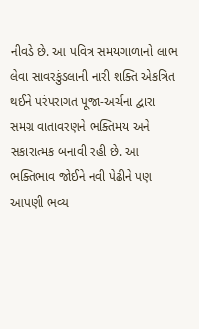નીવડે છે. આ પવિત્ર સમયગાળાનો લાભ લેવા સાવરકુંડલાની નારી શક્તિ એકત્રિત થઈને પરંપરાગત પૂજા-અર્ચના દ્વારા સમગ્ર વાતાવરણને ભક્તિમય અને સકારાત્મક બનાવી રહી છે. આ ભક્તિભાવ જોઈને નવી પેઢીને પણ આપણી ભવ્ય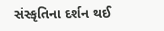સંસ્કૃતિના દર્શન થઈ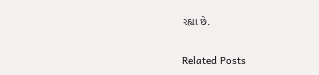રહ્યા છે.

Related Posts